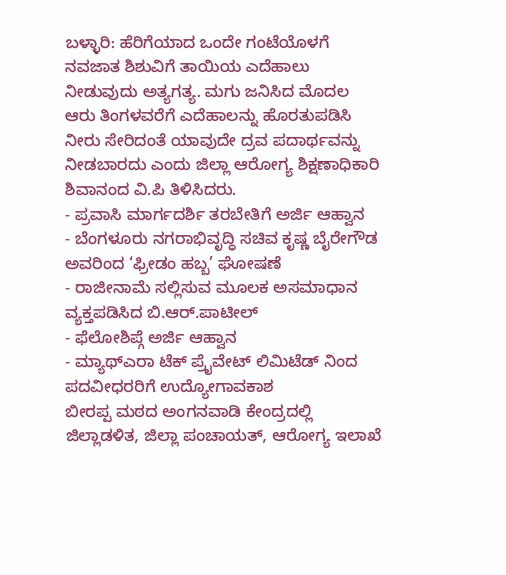ಬಳ್ಳಾರಿ: ಹೆರಿಗೆಯಾದ ಒಂದೇ ಗಂಟೆಯೊಳಗೆ ನವಜಾತ ಶಿಶುವಿಗೆ ತಾಯಿಯ ಎದೆಹಾಲು ನೀಡುವುದು ಅತ್ಯಗತ್ಯ. ಮಗು ಜನಿಸಿದ ಮೊದಲ ಆರು ತಿಂಗಳವರೆಗೆ ಎದೆಹಾಲನ್ನು ಹೊರತುಪಡಿಸಿ ನೀರು ಸೇರಿದಂತೆ ಯಾವುದೇ ದ್ರವ ಪದಾರ್ಥವನ್ನು ನೀಡಬಾರದು ಎಂದು ಜಿಲ್ಲಾ ಆರೋಗ್ಯ ಶಿಕ್ಷಣಾಧಿಕಾರಿ ಶಿವಾನಂದ ವಿ.ಪಿ ತಿಳಿಸಿದರು.
- ಪ್ರವಾಸಿ ಮಾರ್ಗದರ್ಶಿ ತರಬೇತಿಗೆ ಅರ್ಜಿ ಆಹ್ವಾನ
- ಬೆಂಗಳೂರು ನಗರಾಭಿವೃದ್ಧಿ ಸಚಿವ ಕೃಷ್ಣ ಬೈರೇಗೌಡ ಅವರಿಂದ ‘ಫ್ರೀಡಂ ಹಬ್ಬ’ ಘೋಷಣೆ
- ರಾಜೀನಾಮೆ ಸಲ್ಲಿಸುವ ಮೂಲಕ ಅಸಮಾಧಾನ ವ್ಯಕ್ತಪಡಿಸಿದ ಬಿ.ಆರ್.ಪಾಟೀಲ್
- ಫೆಲೋಶಿಪ್ಗೆ ಅರ್ಜಿ ಆಹ್ವಾನ
- ಮ್ಯಾಥ್ಎರಾ ಟೆಕ್ ಪ್ರೈವೇಟ್ ಲಿಮಿಟೆಡ್ ನಿಂದ ಪದವೀಧರರಿಗೆ ಉದ್ಯೋಗಾವಕಾಶ
ಬೀರಪ್ಪ ಮಠದ ಅಂಗನವಾಡಿ ಕೇಂದ್ರದಲ್ಲಿ ಜಿಲ್ಲಾಡಳಿತ, ಜಿಲ್ಲಾ ಪಂಚಾಯತ್, ಆರೋಗ್ಯ ಇಲಾಖೆ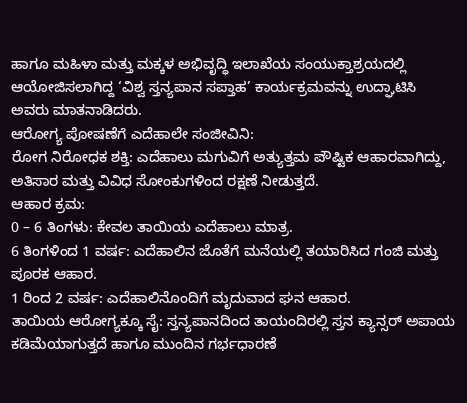ಹಾಗೂ ಮಹಿಳಾ ಮತ್ತು ಮಕ್ಕಳ ಅಭಿವೃದ್ಧಿ ಇಲಾಖೆಯ ಸಂಯುಕ್ತಾಶ್ರಯದಲ್ಲಿ ಆಯೋಜಿಸಲಾಗಿದ್ದ ‘ವಿಶ್ವ ಸ್ತನ್ಯಪಾನ ಸಪ್ತಾಹ’ ಕಾರ್ಯಕ್ರಮವನ್ನು ಉದ್ಘಾಟಿಸಿ ಅವರು ಮಾತನಾಡಿದರು.
ಆರೋಗ್ಯ ಪೋಷಣೆಗೆ ಎದೆಹಾಲೇ ಸಂಜೀವಿನಿ:
ರೋಗ ನಿರೋಧಕ ಶಕ್ತಿ: ಎದೆಹಾಲು ಮಗುವಿಗೆ ಅತ್ಯುತ್ತಮ ಪೌಷ್ಟಿಕ ಆಹಾರವಾಗಿದ್ದು, ಅತಿಸಾರ ಮತ್ತು ವಿವಿಧ ಸೋಂಕುಗಳಿಂದ ರಕ್ಷಣೆ ನೀಡುತ್ತದೆ.
ಆಹಾರ ಕ್ರಮ:
0 – 6 ತಿಂಗಳು: ಕೇವಲ ತಾಯಿಯ ಎದೆಹಾಲು ಮಾತ್ರ.
6 ತಿಂಗಳಿಂದ 1 ವರ್ಷ: ಎದೆಹಾಲಿನ ಜೊತೆಗೆ ಮನೆಯಲ್ಲಿ ತಯಾರಿಸಿದ ಗಂಜಿ ಮತ್ತು ಪೂರಕ ಆಹಾರ.
1 ರಿಂದ 2 ವರ್ಷ: ಎದೆಹಾಲಿನೊಂದಿಗೆ ಮೃದುವಾದ ಘನ ಆಹಾರ.
ತಾಯಿಯ ಆರೋಗ್ಯಕ್ಕೂ ಸೈ: ಸ್ತನ್ಯಪಾನದಿಂದ ತಾಯಂದಿರಲ್ಲಿ ಸ್ತನ ಕ್ಯಾನ್ಸರ್ ಅಪಾಯ ಕಡಿಮೆಯಾಗುತ್ತದೆ ಹಾಗೂ ಮುಂದಿನ ಗರ್ಭಧಾರಣೆ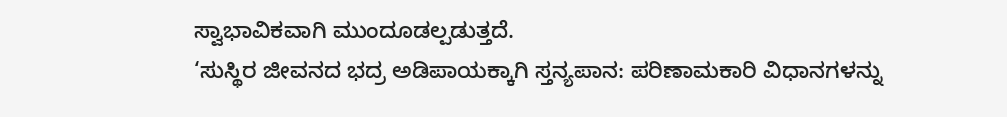ಸ್ವಾಭಾವಿಕವಾಗಿ ಮುಂದೂಡಲ್ಪಡುತ್ತದೆ.
‘ಸುಸ್ಥಿರ ಜೀವನದ ಭದ್ರ ಅಡಿಪಾಯಕ್ಕಾಗಿ ಸ್ತನ್ಯಪಾನ: ಪರಿಣಾಮಕಾರಿ ವಿಧಾನಗಳನ್ನು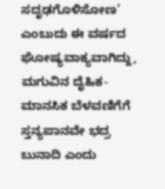ಸದೃಢಗೊಳಿಸೋಣ’ ಎಂಬುದು ಈ ವರ್ಷದ ಘೋಷ್ಯವಾಕ್ಯವಾಗಿದ್ದು, ಮಗುವಿನ ದೈಹಿಕ-ಮಾನಸಿಕ ಬೆಳವಣಿಗೆಗೆ ಸ್ತನ್ಯಪಾನವೇ ಭದ್ರ ಬುನಾದಿ ಎಂದು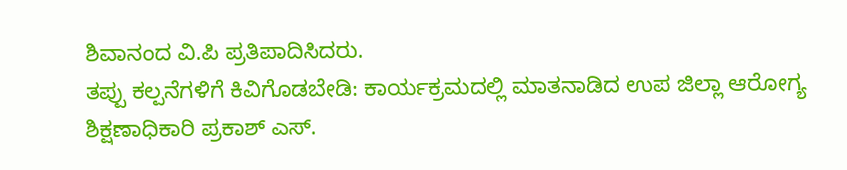ಶಿವಾನಂದ ವಿ.ಪಿ ಪ್ರತಿಪಾದಿಸಿದರು.
ತಪ್ಪು ಕಲ್ಪನೆಗಳಿಗೆ ಕಿವಿಗೊಡಬೇಡಿ: ಕಾರ್ಯಕ್ರಮದಲ್ಲಿ ಮಾತನಾಡಿದ ಉಪ ಜಿಲ್ಲಾ ಆರೋಗ್ಯ ಶಿಕ್ಷಣಾಧಿಕಾರಿ ಪ್ರಕಾಶ್ ಎಸ್.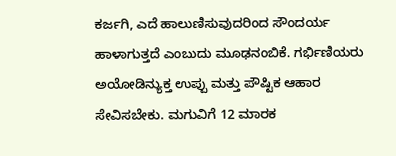ಕರ್ಜಗಿ, ಎದೆ ಹಾಲುಣಿಸುವುದರಿಂದ ಸೌಂದರ್ಯ ಹಾಳಾಗುತ್ತದೆ ಎಂಬುದು ಮೂಢನಂಬಿಕೆ. ಗರ್ಭಿಣಿಯರು ಅಯೋಡಿನ್ಯುಕ್ತ ಉಪ್ಪು ಮತ್ತು ಪೌಷ್ಟಿಕ ಆಹಾರ ಸೇವಿಸಬೇಕು. ಮಗುವಿಗೆ 12 ಮಾರಕ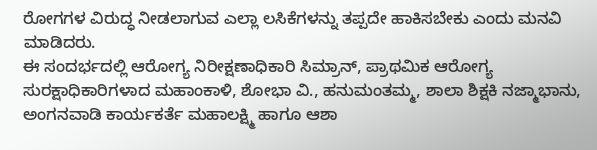ರೋಗಗಳ ವಿರುದ್ಧ ನೀಡಲಾಗುವ ಎಲ್ಲಾ ಲಸಿಕೆಗಳನ್ನು ತಪ್ಪದೇ ಹಾಕಿಸಬೇಕು ಎಂದು ಮನವಿ ಮಾಡಿದರು.
ಈ ಸಂದರ್ಭದಲ್ಲಿ ಆರೋಗ್ಯ ನಿರೀಕ್ಷಣಾಧಿಕಾರಿ ಸಿಮ್ರಾನ್, ಪ್ರಾಥಮಿಕ ಆರೋಗ್ಯ ಸುರಕ್ಷಾಧಿಕಾರಿಗಳಾದ ಮಹಾಂಕಾಳಿ, ಶೋಭಾ ವಿ., ಹನುಮಂತಮ್ಮ, ಶಾಲಾ ಶಿಕ್ಷಕಿ ನಜ್ಮಾಭಾನು, ಅಂಗನವಾಡಿ ಕಾರ್ಯಕರ್ತೆ ಮಹಾಲಕ್ಷ್ಮಿ ಹಾಗೂ ಆಶಾ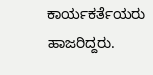ಕಾರ್ಯಕರ್ತೆಯರು ಹಾಜರಿದ್ದರು.